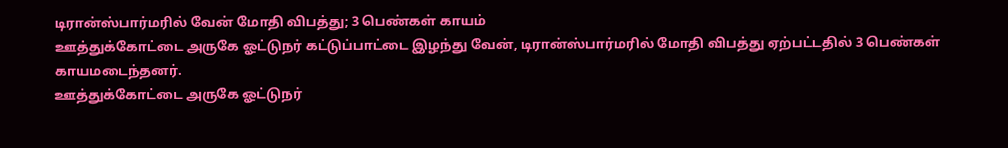டிரான்ஸ்பார்மரில் வேன் மோதி விபத்து; 3 பெண்கள் காயம்
ஊத்துக்கோட்டை அருகே ஓட்டுநர் கட்டுப்பாட்டை இழந்து வேன், டிரான்ஸ்பார்மரில் மோதி விபத்து ஏற்பட்டதில் 3 பெண்கள் காயமடைந்தனர்.
ஊத்துக்கோட்டை அருகே ஓட்டுநர்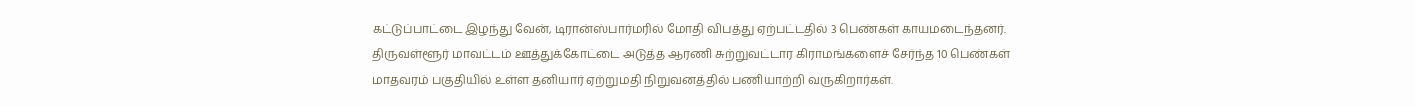கட்டுப்பாட்டை இழந்து வேன், டிரான்ஸ்பார்மரில் மோதி விபத்து ஏற்பட்டதில் 3 பெண்கள் காயமடைந்தனர்.
திருவள்ளூர் மாவட்டம் ஊத்துக்கோட்டை அடுத்த ஆரணி சுற்றுவட்டார கிராமங்களைச் சேர்ந்த 10 பெண்கள் மாதவரம் பகுதியில் உள்ள தனியார் ஏற்றுமதி நிறுவனத்தில் பணியாற்றி வருகிறார்கள்.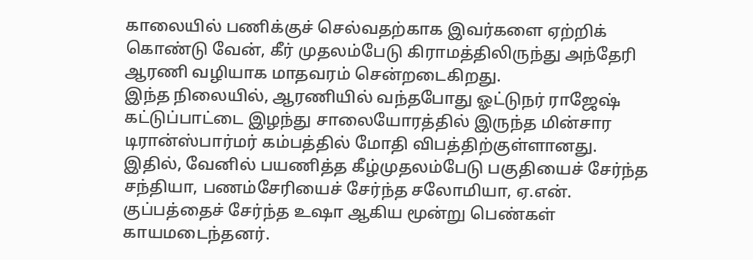காலையில் பணிக்குச் செல்வதற்காக இவர்களை ஏற்றிக் கொண்டு வேன், கீர் முதலம்பேடு கிராமத்திலிருந்து அந்தேரி ஆரணி வழியாக மாதவரம் சென்றடைகிறது.
இந்த நிலையில், ஆரணியில் வந்தபோது ஓட்டுநர் ராஜேஷ் கட்டுப்பாட்டை இழந்து சாலையோரத்தில் இருந்த மின்சார டிரான்ஸ்பார்மர் கம்பத்தில் மோதி விபத்திற்குள்ளானது. இதில், வேனில் பயணித்த கீழ்முதலம்பேடு பகுதியைச் சேர்ந்த சந்தியா, பணம்சேரியைச் சேர்ந்த சலோமியா, ஏ.என். குப்பத்தைச் சேர்ந்த உஷா ஆகிய மூன்று பெண்கள் காயமடைந்தனர்.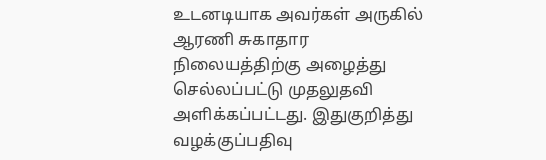உடனடியாக அவர்கள் அருகில் ஆரணி சுகாதார நிலையத்திற்கு அழைத்து செல்லப்பட்டு முதலுதவி அளிக்கப்பட்டது. இதுகுறித்து வழக்குப்பதிவு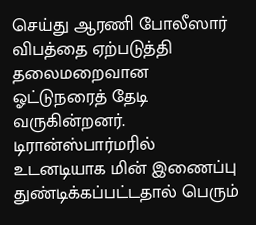செய்து ஆரணி போலீஸார் விபத்தை ஏற்படுத்தி தலைமறைவான ஓட்டுநரைத் தேடி வருகின்றனர். டிரான்ஸ்பார்மரில் உடனடியாக மின் இணைப்பு துண்டிக்கப்பட்டதால் பெரும்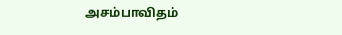அசம்பாவிதம்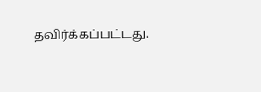தவிர்க்கப்பட்டது.